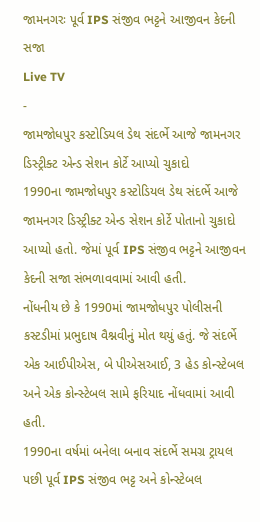જામનગરઃ પૂર્વ IPS સંજીવ ભટ્ટને આજીવન કેદની સજા
Live TV
-
જામજોધપુર કસ્ટોડિયલ ડેથ સંદર્ભે આજે જામનગર ડિસ્ટ્રીક્ટ એન્ડ સેશન કોર્ટે આપ્યો ચુકાદો
1990ના જામજોધપુર કસ્ટોડિયલ ડેથ સંદર્ભે આજે જામનગર ડિસ્ટ્રીક્ટ એન્ડ સેશન કોર્ટે પોતાનો ચુકાદો આપ્યો હતો. જેમાં પૂર્વ IPS સંજીવ ભટ્ટને આજીવન કેદની સજા સંભળાવવામાં આવી હતી.
નોંધનીય છે કે 1990માં જામજોધપુર પોલીસની કસ્ટડીમાં પ્રભુદાષ વૈશ્નવીનું મોત થયું હતું. જે સંદર્ભે એક આઈપીએસ, બે પીએસઆઈ, 3 હેડ કોન્સ્ટેબલ અને એક કોન્સ્ટેબલ સામે ફરિયાદ નોંધવામાં આવી હતી.
1990ના વર્ષમાં બનેલા બનાવ સંદર્ભે સમગ્ર ટ્રાયલ પછી પૂર્વ IPS સંજીવ ભટ્ટ અને કોન્સ્ટેબલ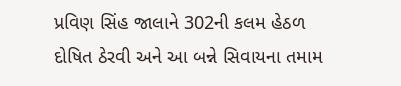પ્રવિણ સિંહ જાલાને 302ની કલમ હેઠળ દોષિત ઠેરવી અને આ બન્ને સિવાયના તમામ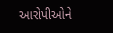આરોપીઓને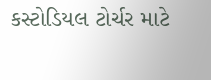કસ્ટોડિયલ ટોર્ચર માટે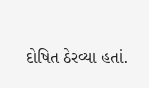દોષિત ઠેરવ્યા હતાં.